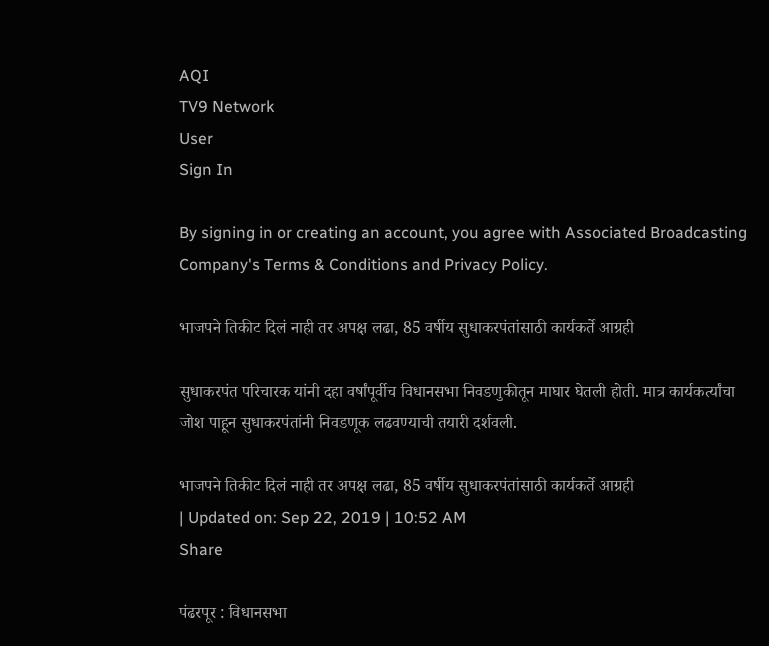AQI
TV9 Network
User
Sign In

By signing in or creating an account, you agree with Associated Broadcasting Company's Terms & Conditions and Privacy Policy.

भाजपने तिकीट दिलं नाही तर अपक्ष लढा, 85 वर्षीय सुधाकरपंतांसाठी कार्यकर्ते आग्रही

सुधाकरपंत परिचारक यांनी दहा वर्षांपूर्वीच विधानसभा निवडणुकीतून माघार घेतली होती. मात्र कार्यकर्त्यांचा जोश पाहून सुधाकरपंतांनी निवडणूक लढवण्याची तयारी दर्शवली.

भाजपने तिकीट दिलं नाही तर अपक्ष लढा, 85 वर्षीय सुधाकरपंतांसाठी कार्यकर्ते आग्रही
| Updated on: Sep 22, 2019 | 10:52 AM
Share

पंढरपूर : विधानसभा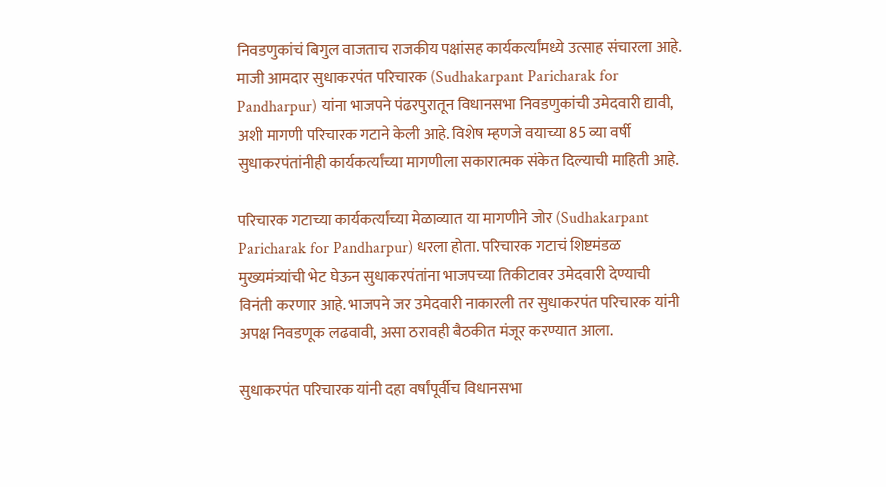निवडणुकांचं बिगुल वाजताच राजकीय पक्षांसह कार्यकर्त्यांमध्ये उत्साह संचारला आहे. माजी आमदार सुधाकरपंत परिचारक (Sudhakarpant Paricharak for Pandharpur) यांना भाजपने पंढरपुरातून विधानसभा निवडणुकांची उमेदवारी द्यावी, अशी मागणी परिचारक गटाने केली आहे. विशेष म्हणजे वयाच्या 85 व्या वर्षी सुधाकरपंतांनीही कार्यकर्त्यांच्या मागणीला सकारात्मक संकेत दिल्याची माहिती आहे.

परिचारक गटाच्या कार्यकर्त्यांच्या मेळाव्यात या मागणीने जोर (Sudhakarpant Paricharak for Pandharpur) धरला होता. परिचारक गटाचं शिष्टमंडळ मुख्यमंत्र्यांची भेट घेऊन सुधाकरपंतांना भाजपच्या तिकीटावर उमेदवारी देण्याची विनंती करणार आहे. भाजपने जर उमेदवारी नाकारली तर सुधाकरपंत परिचारक यांनी अपक्ष निवडणूक लढवावी, असा ठरावही बैठकीत मंजूर करण्यात आला.

सुधाकरपंत परिचारक यांनी दहा वर्षांपूर्वीच विधानसभा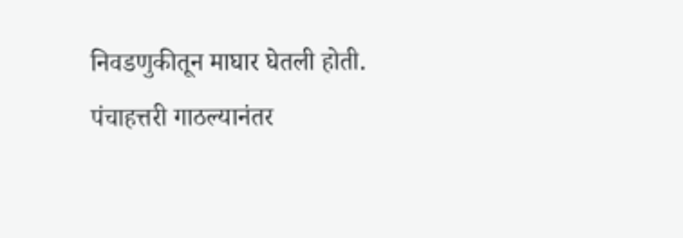निवडणुकीतून माघार घेतली होती. पंचाहत्तरी गाठल्यानंतर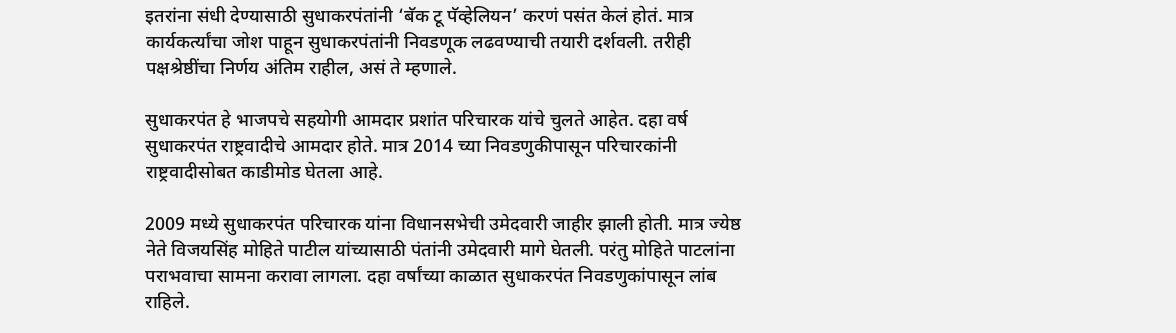इतरांना संधी देण्यासाठी सुधाकरपंतांनी ‘बॅक टू पॅव्हेलियन’ करणं पसंत केलं होतं. मात्र कार्यकर्त्यांचा जोश पाहून सुधाकरपंतांनी निवडणूक लढवण्याची तयारी दर्शवली. तरीही पक्षश्रेष्ठींचा निर्णय अंतिम राहील, असं ते म्हणाले.

सुधाकरपंत हे भाजपचे सहयोगी आमदार प्रशांत परिचारक यांचे चुलते आहेत. दहा वर्ष सुधाकरपंत राष्ट्रवादीचे आमदार होते. मात्र 2014 च्या निवडणुकीपासून परिचारकांनी राष्ट्रवादीसोबत काडीमोड घेतला आहे.

2009 मध्ये सुधाकरपंत परिचारक यांना विधानसभेची उमेदवारी जाहीर झाली होती. मात्र ज्येष्ठ नेते विजयसिंह मोहिते पाटील यांच्यासाठी पंतांनी उमेदवारी मागे घेतली. परंतु मोहिते पाटलांना पराभवाचा सामना करावा लागला. दहा वर्षांच्या काळात सुधाकरपंत निवडणुकांपासून लांब राहिले.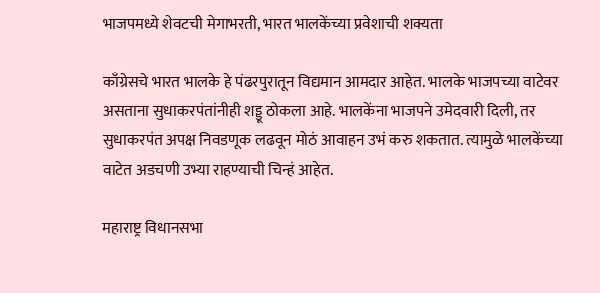भाजपमध्ये शेवटची मेगाभरती, भारत भालकेंच्या प्रवेशाची शक्यता

काँग्रेसचे भारत भालके हे पंढरपुरातून विद्यमान आमदार आहेत. भालके भाजपच्या वाटेवर असताना सुधाकरपंतांनीही शड्डू ठोकला आहे. भालकेंना भाजपने उमेदवारी दिली, तर सुधाकरपंत अपक्ष निवडणूक लढवून मोठं आवाहन उभं करु शकतात. त्यामुळे भालकेंच्या वाटेत अडचणी उभ्या राहण्याची चिन्हं आहेत.

महाराष्ट्र विधानसभा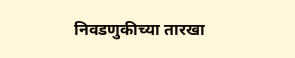निवडणुकीच्या तारखा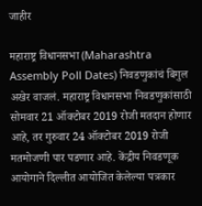जाहीर

महाराष्ट्र विधानसभा (Maharashtra Assembly Poll Dates) निवडणुकांचं बिगुल अखेर वाजलं. महाराष्ट्र विधानसभा निवडणुकांसाठी सोमवार 21 ऑक्टोबर 2019 रोजी मतदान होणार आहे, तर गुरुवार 24 ऑक्टोबर 2019 रोजी मतमोजणी पार पडणार आहे. केंद्रीय निवडणूक आयोगाने दिल्लीत आयोजित केलेल्या पत्रकार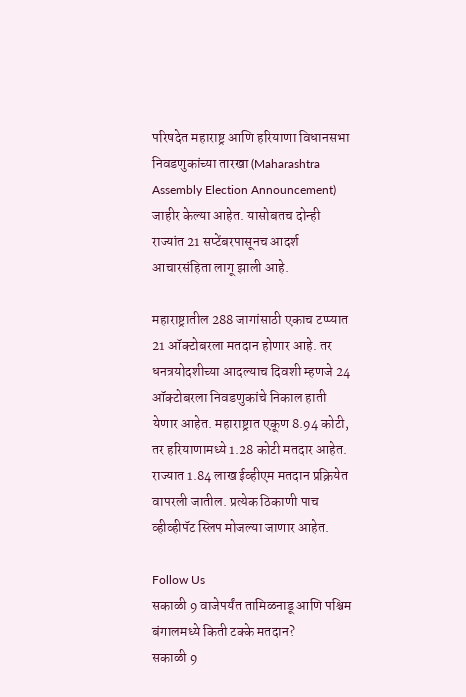परिषदेत महाराष्ट्र आणि हरियाणा विधानसभा निवडणुकांच्या तारखा (Maharashtra Assembly Election Announcement) जाहीर केल्या आहेत. यासोबतच दोन्ही राज्यांत 21 सप्टेंबरपासूनच आदर्श आचारसंहिता लागू झाली आहे.

महाराष्ट्रातील 288 जागांसाठी एकाच टप्प्यात 21 ऑक्टोबरला मतदान होणार आहे. तर धनत्रयोदशीच्या आदल्याच दिवशी म्हणजे 24 ऑक्टोबरला निवडणुकांचे निकाल हाती येणार आहेत. महाराष्ट्रात एकूण 8.94 कोटी, तर हरियाणामध्ये 1.28 कोटी मतदार आहेत. राज्यात 1.84 लाख ईव्हीएम मतदान प्रक्रियेत वापरली जातील. प्रत्येक ठिकाणी पाच व्हीव्हीपॅट स्लिप मोजल्या जाणार आहेत.

Follow Us
सकाळी 9 वाजेपर्यंत तामिळनाडू आणि पश्चिम बंगालमध्ये किती टक्के मतदान?
सकाळी 9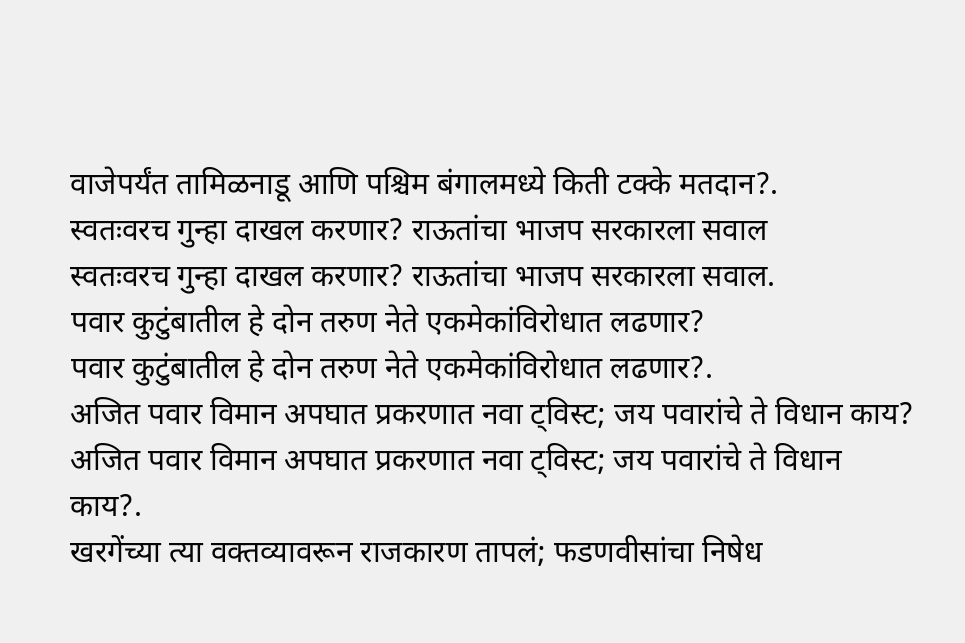वाजेपर्यंत तामिळनाडू आणि पश्चिम बंगालमध्ये किती टक्के मतदान?.
स्वतःवरच गुन्हा दाखल करणार? राऊतांचा भाजप सरकारला सवाल
स्वतःवरच गुन्हा दाखल करणार? राऊतांचा भाजप सरकारला सवाल.
पवार कुटुंबातील हे दोन तरुण नेते एकमेकांविरोधात लढणार?
पवार कुटुंबातील हे दोन तरुण नेते एकमेकांविरोधात लढणार?.
अजित पवार विमान अपघात प्रकरणात नवा ट्विस्ट; जय पवारांचे ते विधान काय?
अजित पवार विमान अपघात प्रकरणात नवा ट्विस्ट; जय पवारांचे ते विधान काय?.
खरगेंच्या त्या वक्तव्यावरून राजकारण तापलं; फडणवीसांचा निषेध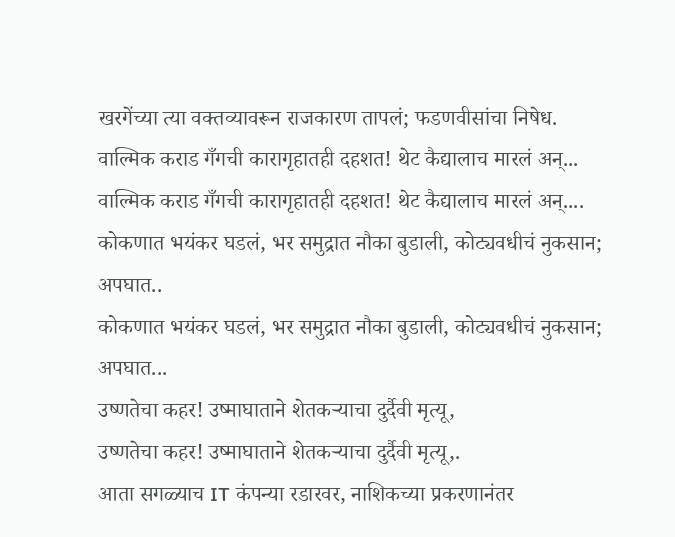खरगेंच्या त्या वक्तव्यावरून राजकारण तापलं; फडणवीसांचा निषेध.
वाल्मिक कराड गँगची कारागृहातही दहशत! थेट कैद्यालाच मारलं अन्...
वाल्मिक कराड गँगची कारागृहातही दहशत! थेट कैद्यालाच मारलं अन्....
कोकणात भयंकर घडलं, भर समुद्रात नौका बुडाली, कोट्यवधीचं नुकसान; अपघात..
कोकणात भयंकर घडलं, भर समुद्रात नौका बुडाली, कोट्यवधीचं नुकसान; अपघात...
उष्णतेचा कहर! उष्माघाताने शेतकऱ्याचा दुर्दैवी मृत्यू,
उष्णतेचा कहर! उष्माघाताने शेतकऱ्याचा दुर्दैवी मृत्यू,.
आता सगळ्याच IT कंपन्या रडारवर, नाशिकच्या प्रकरणानंतर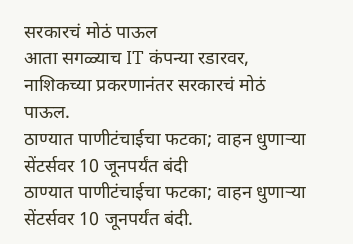सरकारचं मोठं पाऊल
आता सगळ्याच IT कंपन्या रडारवर, नाशिकच्या प्रकरणानंतर सरकारचं मोठं पाऊल.
ठाण्यात पाणीटंचाईचा फटका; वाहन धुणाऱ्या सेंटर्सवर 10 जूनपर्यंत बंदी
ठाण्यात पाणीटंचाईचा फटका; वाहन धुणाऱ्या सेंटर्सवर 10 जूनपर्यंत बंदी.